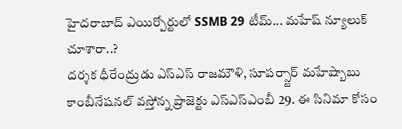హైదరాబాద్ ఎయిర్పోర్టులో SSMB 29 టీమ్... మహేష్ న్యూలుక్ చూశారా..?
దర్శక ధీరేంద్రుడు ఎస్ఎస్ రాజమౌళి, సూపర్స్టార్ మహేష్బాబు కాంబీనేషనల్ వస్తోన్న ప్రాజెక్టు ఎస్ఎస్ఎంబీ 29. ఈ సినిమా కోసం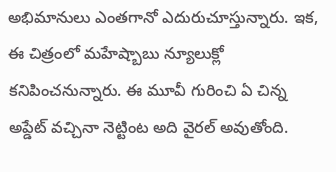అభిమానులు ఎంతగానో ఎదురుచూస్తున్నారు. ఇక, ఈ చిత్రంలో మహేష్బాబు న్యూలుక్లో కనిపించనున్నారు. ఈ మూవీ గురించి ఏ చిన్న అప్డేట్ వచ్చినా నెట్టింట అది వైరల్ అవుతోంది.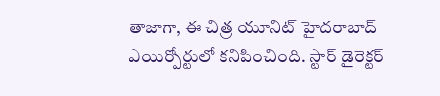తాజాగా, ఈ చిత్ర యూనిట్ హైదరాబాద్ ఎయిర్పోర్టులో కనిపించింది. స్టార్ డైరెక్టర్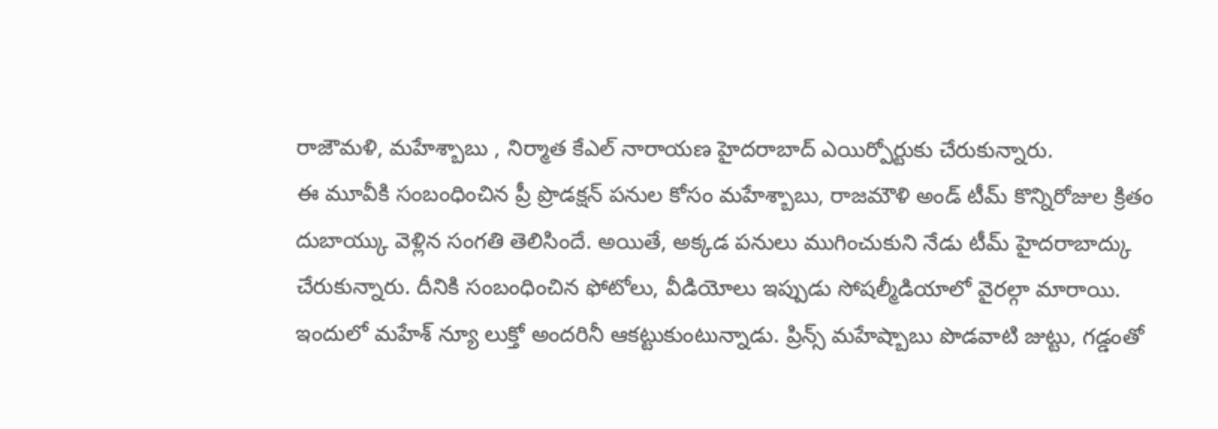రాజౌమళి, మహేశ్బాబు , నిర్మాత కేఎల్ నారాయణ హైదరాబాద్ ఎయిర్పోర్టుకు చేరుకున్నారు.
ఈ మూవీకి సంబంధించిన ప్రీ ప్రొడక్షన్ పనుల కోసం మహేశ్బాబు, రాజమౌళి అండ్ టీమ్ కొన్నిరోజుల క్రితం దుబాయ్కు వెళ్లిన సంగతి తెలిసిందే. అయితే, అక్కడ పనులు ముగించుకుని నేడు టీమ్ హైదరాబాద్కు చేరుకున్నారు. దీనికి సంబంధించిన ఫోటోలు, వీడియోలు ఇప్పుడు సోషల్మీడియాలో వైరల్గా మారాయి. ఇందులో మహేశ్ న్యూ లుక్తో అందరినీ ఆకట్టుకుంటున్నాడు. ప్రిన్స్ మహేష్బాబు పొడవాటి జుట్టు, గడ్డంతో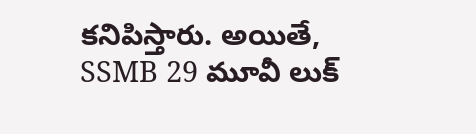కనిపిస్తారు. అయితే, SSMB 29 మూవీ లుక్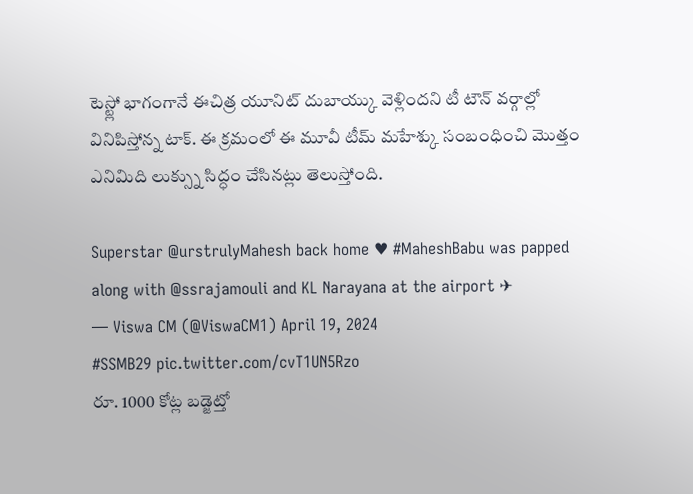టెస్ట్లో భాగంగానే ఈచిత్ర యూనిట్ దుబాయ్కు వెళ్లిందని టీ టౌన్ వర్గాల్లో వినిపిస్తోన్న టాక్. ఈ క్రమంలో ఈ మూవీ టీమ్ మహేశ్కు సంబంధించి మొత్తం ఎనిమిది లుక్స్ను సిద్ధం చేసినట్లు తెలుస్తోంది.

Superstar @urstrulyMahesh back home ♥ #MaheshBabu was papped along with @ssrajamouli and KL Narayana at the airport ✈
— Viswa CM (@ViswaCM1) April 19, 2024
#SSMB29 pic.twitter.com/cvT1UN5Rzo
రూ. 1000 కోట్ల బడ్జెట్తో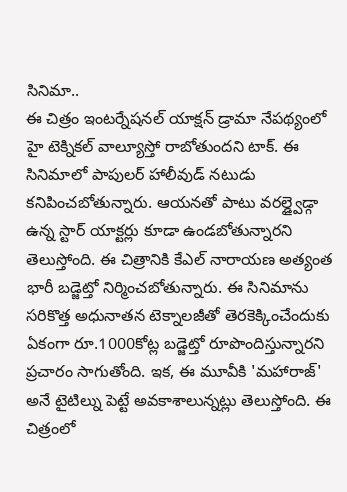సినిమా..
ఈ చిత్రం ఇంటర్నేషనల్ యాక్షన్ డ్రామా నేపథ్యంలో హై టెక్నికల్ వాల్యూస్తో రాబోతుందని టాక్. ఈ సినిమాలో పాపులర్ హాలీవుడ్ నటుడు కనిపించబోతున్నారు. ఆయనతో పాటు వరల్డ్వైడ్గా ఉన్న స్టార్ యాక్టర్లు కూడా ఉండబోతున్నారని తెలుస్తోంది. ఈ చిత్రానికి కేఎల్ నారాయణ అత్యంత భారీ బడ్జెట్తో నిర్మించబోతున్నారు. ఈ సినిమాను సరికొత్త అధునాతన టెక్నాలజీతో తెరకెక్కించేందుకు ఏకంగా రూ.1000కోట్ల బడ్జెట్తో రూపొందిస్తున్నారని ప్రచారం సాగుతోంది. ఇక, ఈ మూవీకి 'మహారాజ్' అనే టైటిల్ను పెట్టే అవకాశాలున్నట్లు తెలుస్తోంది. ఈ చిత్రంలో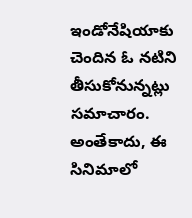ఇండోనేషియాకు చెందిన ఓ నటిని తీసుకోనున్నట్లు సమాచారం. అంతేకాదు, ఈ సినిమాలో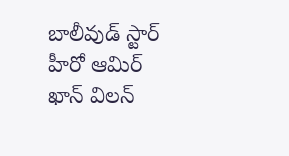బాలీవుడ్ స్టార్ హీరో ఆమిర్ ఖాన్ విలన్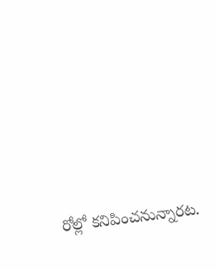రోల్లో కనిపించనున్నారట.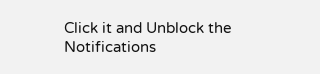Click it and Unblock the Notifications